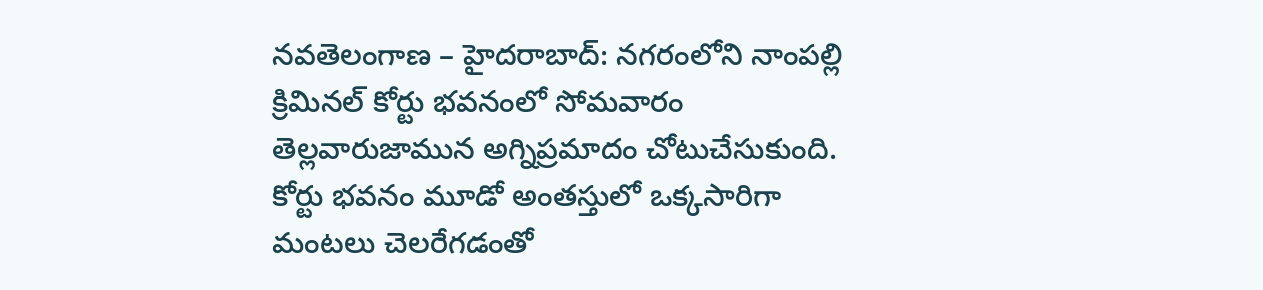నవతెలంగాణ – హైదరాబాద్: నగరంలోని నాంపల్లి క్రిమినల్ కోర్టు భవనంలో సోమవారం తెల్లవారుజామున అగ్నిప్రమాదం చోటుచేసుకుంది. కోర్టు భవనం మూడో అంతస్తులో ఒక్కసారిగా మంటలు చెలరేగడంతో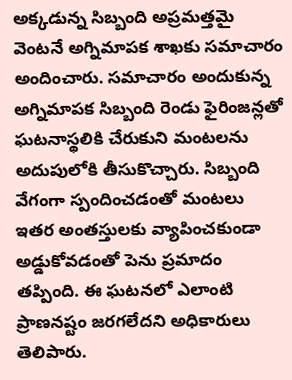అక్కడున్న సిబ్బంది అప్రమత్తమై వెంటనే అగ్నిమాపక శాఖకు సమాచారం అందించారు. సమాచారం అందుకున్న అగ్నిమాపక సిబ్బంది రెండు ఫైరింజన్లతో ఘటనాస్థలికి చేరుకుని మంటలను అదుపులోకి తీసుకొచ్చారు. సిబ్బంది వేగంగా స్పందించడంతో మంటలు ఇతర అంతస్తులకు వ్యాపించకుండా అడ్డుకోవడంతో పెను ప్రమాదం తప్పింది. ఈ ఘటనలో ఎలాంటి ప్రాణనష్టం జరగలేదని అధికారులు తెలిపారు.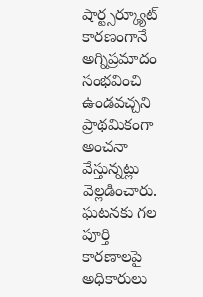షార్ట్సర్క్యూట్ కారణంగానే అగ్నిప్రమాదం సంభవించి ఉండవచ్చని ప్రాథమికంగా అంచనా వేస్తున్నట్లు వెల్లడించారు. ఘటనకు గల పూర్తి కారణాలపై అధికారులు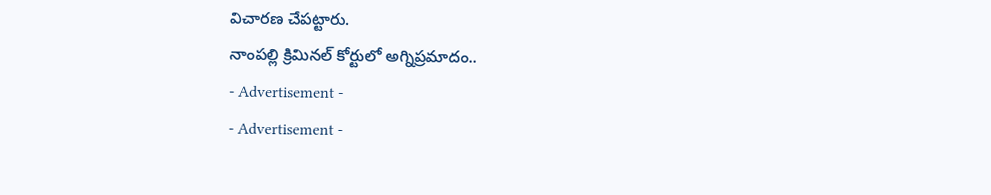విచారణ చేపట్టారు.
నాంపల్లి క్రిమినల్ కోర్టులో అగ్నిప్రమాదం..
- Advertisement -
- Advertisement -